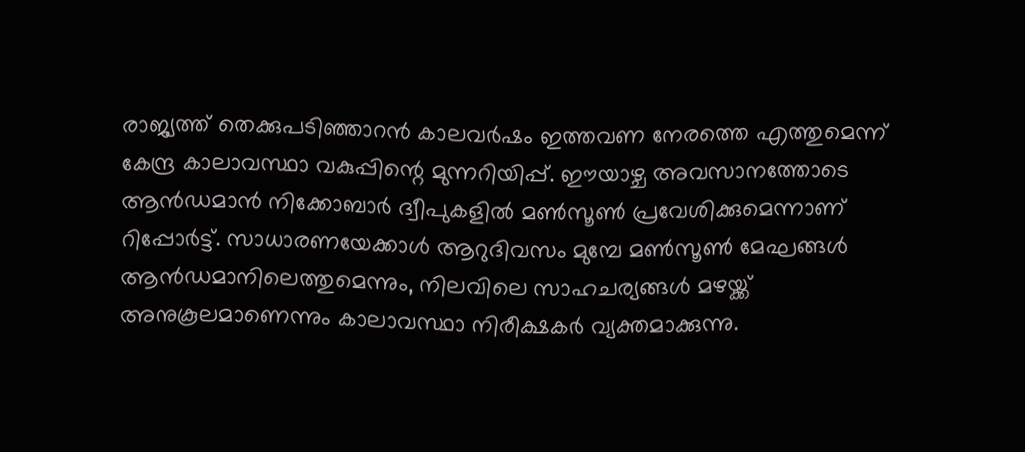രാജ്യത്ത് തെക്കുപടിഞ്ഞാറന്‍ കാലവര്‍ഷം ഇത്തവണ നേരത്തെ എത്തുമെന്ന് കേന്ദ്ര കാലാവസ്ഥാ വകുപ്പിന്റെ മുന്നറിയിപ്പ്. ഈയാഴ്ച അവസാനത്തോടെ ആന്‍ഡമാന്‍ നിക്കോബാര്‍ ദ്വീപുകളില്‍ മണ്‍സൂണ്‍ പ്രവേശിക്കുമെന്നാണ് റിപ്പോര്‍ട്ട്. സാധാരണയേക്കാള്‍ ആറുദിവസം മുമ്പേ മണ്‍സൂണ്‍ മേഘങ്ങള്‍ ആന്‍ഡമാനിലെത്തുമെന്നും, നിലവിലെ സാഹചര്യങ്ങള്‍ മഴയ്ക്ക് അനുകൂലമാണെന്നും കാലാവസ്ഥാ നിരീക്ഷകര്‍ വ്യക്തമാക്കുന്നു.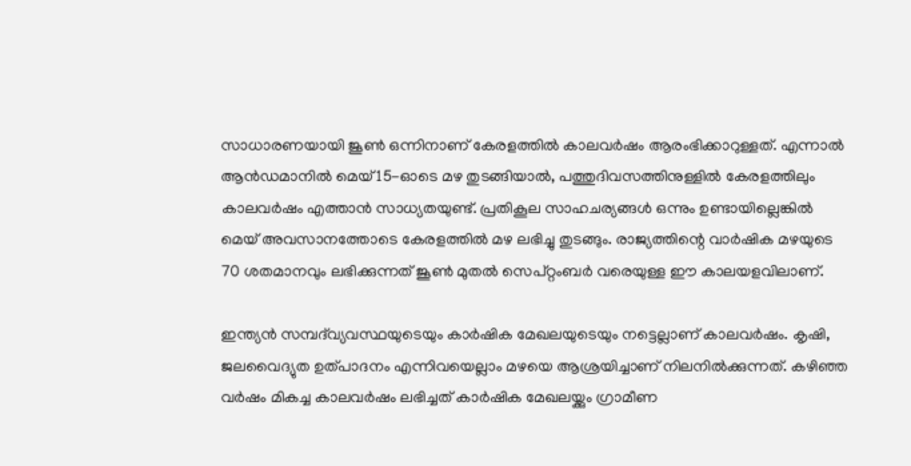സാധാരണയായി ജൂണ്‍ ഒന്നിനാണ് കേരളത്തില്‍ കാലവര്‍ഷം ആരംഭിക്കാറുള്ളത്. എന്നാല്‍ ആന്‍ഡമാനില്‍ മെയ് 15-ഓടെ മഴ തുടങ്ങിയാല്‍, പത്തുദിവസത്തിനുള്ളില്‍ കേരളത്തിലും കാലവര്‍ഷം എത്താന്‍ സാധ്യതയുണ്ട്. പ്രതികൂല സാഹചര്യങ്ങള്‍ ഒന്നും ഉണ്ടായില്ലെങ്കില്‍ മെയ് അവസാനത്തോടെ കേരളത്തില്‍ മഴ ലഭിച്ചു തുടങ്ങും. രാജ്യത്തിന്റെ വാര്‍ഷിക മഴയുടെ 70 ശതമാനവും ലഭിക്കുന്നത് ജൂണ്‍ മുതല്‍ സെപ്റ്റംബര്‍ വരെയുള്ള ഈ കാലയളവിലാണ്.

ഇന്ത്യന്‍ സമ്പദ്‌വ്യവസ്ഥയുടെയും കാര്‍ഷിക മേഖലയുടെയും നട്ടെല്ലാണ് കാലവര്‍ഷം. കൃഷി, ജലവൈദ്യുത ഉത്പാദനം എന്നിവയെല്ലാം മഴയെ ആശ്രയിച്ചാണ് നിലനില്‍ക്കുന്നത്. കഴിഞ്ഞ വര്‍ഷം മികച്ച കാലവര്‍ഷം ലഭിച്ചത് കാര്‍ഷിക മേഖലയ്ക്കും ഗ്രാമീണ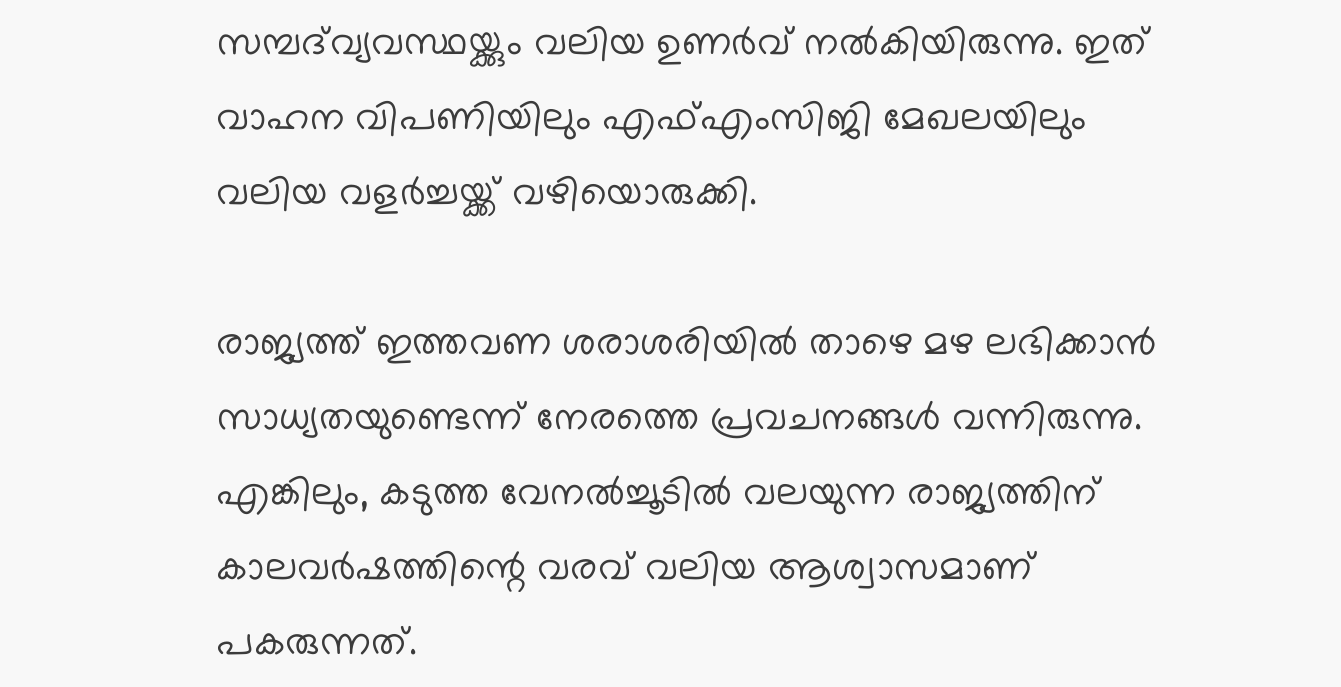സമ്പദ്‌വ്യവസ്ഥയ്ക്കും വലിയ ഉണര്‍വ് നല്‍കിയിരുന്നു. ഇത് വാഹന വിപണിയിലും എഫ്എംസിജി മേഖലയിലും വലിയ വളര്‍ച്ചയ്ക്ക് വഴിയൊരുക്കി.

രാജ്യത്ത് ഇത്തവണ ശരാശരിയില്‍ താഴെ മഴ ലഭിക്കാന്‍ സാധ്യതയുണ്ടെന്ന് നേരത്തെ പ്രവചനങ്ങള്‍ വന്നിരുന്നു. എങ്കിലും, കടുത്ത വേനല്‍ച്ചൂടില്‍ വലയുന്ന രാജ്യത്തിന് കാലവര്‍ഷത്തിന്റെ വരവ് വലിയ ആശ്വാസമാണ് പകരുന്നത്.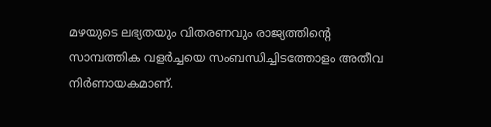മഴയുടെ ലഭ്യതയും വിതരണവും രാജ്യത്തിന്റെ സാമ്പത്തിക വളര്‍ച്ചയെ സംബന്ധിച്ചിടത്തോളം അതീവ നിര്‍ണായകമാണ്.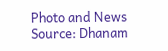Photo and News Source: Dhanam